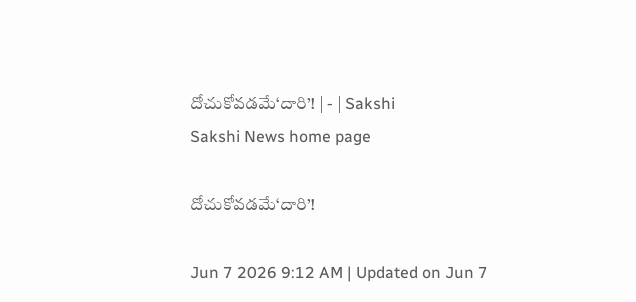దోచుకోవడమే‘దారి’! | - | Sakshi
Sakshi News home page

దోచుకోవడమే‘దారి’!

Jun 7 2026 9:12 AM | Updated on Jun 7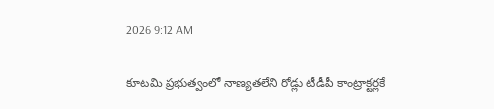2026 9:12 AM

కూటమి ప్రభుత్వంలో నాణ్యతలేని రోడ్లు టీడీపీ కాంట్రాక్టర్లకే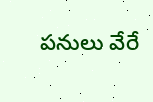పనులు వేరే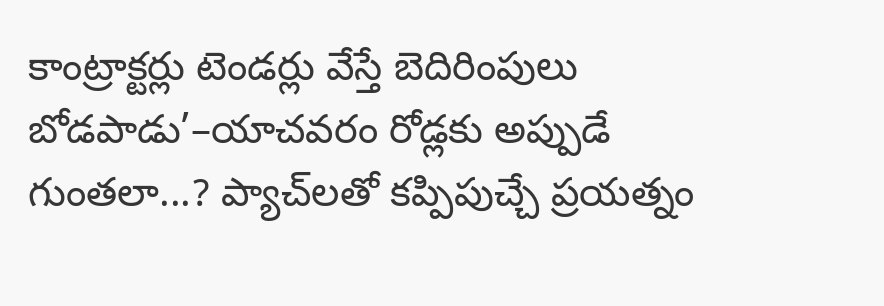కాంట్రాక్టర్లు టెండర్లు వేస్తే బెదిరింపులు బోడపాడు’–యాచవరం రోడ్లకు అప్పుడే గుంతలా...? ప్యాచ్‌లతో కప్పిపుచ్చే ప్రయత్నం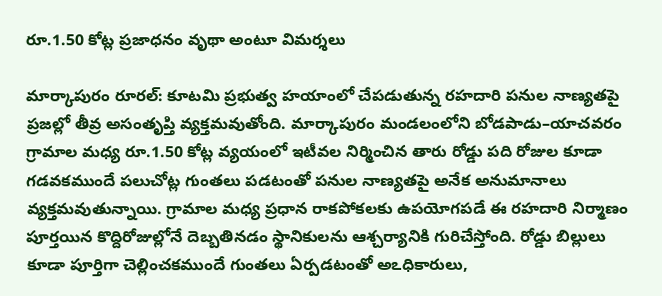రూ.1.50 కోట్ల ప్రజాధనం వృథా అంటూ విమర్శలు

మార్కాపురం రూరల్‌: కూటమి ప్రభుత్వ హయాంలో చేపడుతున్న రహదారి పనుల నాణ్యతపై ప్రజల్లో తీవ్ర అసంతృప్తి వ్యక్తమవుతోంది. మార్కాపురం మండలంలోని బోడపాడు–యాచవరం గ్రామాల మధ్య రూ.1.50 కోట్ల వ్యయంలో ఇటీవల నిర్మించిన తారు రోడ్డు పది రోజుల కూడా గడవకముందే పలుచోట్ల గుంతలు పడటంతో పనుల నాణ్యతపై అనేక అనుమానాలు వ్యక్తమవుతున్నాయి. గ్రామాల మధ్య ప్రధాన రాకపోకలకు ఉపయోగపడే ఈ రహదారి నిర్మాణం పూర్తయిన కొద్దిరోజుల్లోనే దెబ్బతినడం స్థానికులను ఆశ్చర్యానికి గురిచేస్తోంది. రోడ్డు బిల్లులు కూడా పూర్తిగా చెల్లించకముందే గుంతలు ఏర్పడటంతో అఽధికారులు,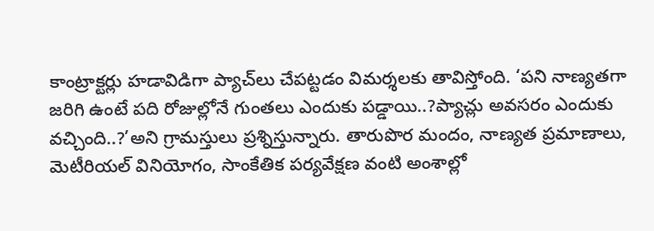కాంట్రాక్టర్లు హడావిడిగా ప్యాచ్‌లు చేపట్టడం విమర్శలకు తావిస్తోంది. ‘పని నాణ్యతగా జరిగి ఉంటే పది రోజుల్లోనే గుంతలు ఎందుకు పడ్డాయి..?ప్యాచ్లు అవసరం ఎందుకు వచ్చింది..?’అని గ్రామస్తులు ప్రశ్నిస్తున్నారు. తారుపొర మందం, నాణ్యత ప్రమాణాలు, మెటీరియల్‌ వినియోగం, సాంకేతిక పర్యవేక్షణ వంటి అంశాల్లో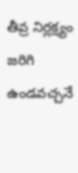తీవ్ర నిర్లక్ష్యం జరిగి ఉండవచ్చనే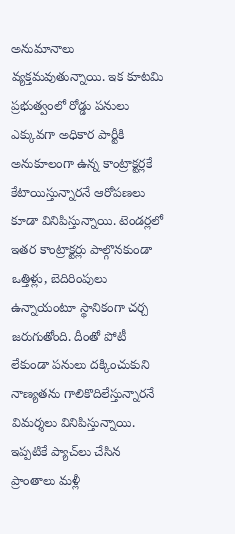అనుమానాలు వ్యక్తమవుతున్నాయి. ఇక కూటమి ప్రభుత్వంలో రోడ్డు పనులు ఎక్కువగా అధికార పార్టీకి అనుకూలంగా ఉన్న కాంట్రాక్టర్లకే కేటాయిస్తున్నారనే ఆరోపణలు కూడా వినిపిస్తున్నాయి. టెండర్లలో ఇతర కాంట్రాక్టర్లు పాల్గొనకుండా ఒత్తిళ్లు, బెదిరింపులు ఉన్నాయంటూ స్థానికంగా చర్చ జరుగుతోంది. దీంతో పోటీ లేకుండా పనులు దక్కించుకుని నాణ్యతను గాలికొదిలేస్తున్నారనే విమర్శలు వినిపిస్తున్నాయి. ఇప్పటికే ప్యాచ్‌లు చేసిన ప్రాంతాలు మళ్లీ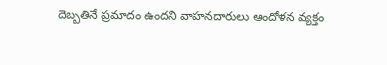దెబ్బతినే ప్రమాదం ఉందని వాహనదారులు ఆందోళన వ్యక్తం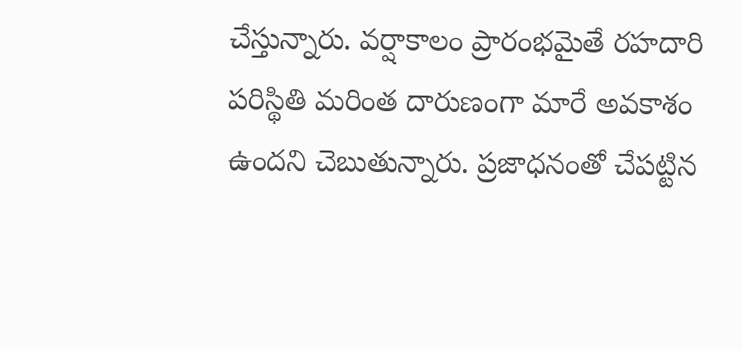చేస్తున్నారు. వర్షాకాలం ప్రారంభమైతే రహదారి పరిస్థితి మరింత దారుణంగా మారే అవకాశం ఉందని చెబుతున్నారు. ప్రజాధనంతో చేపట్టిన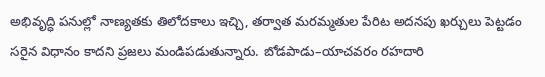అభివృద్ధి పనుల్లో నాణ్యతకు తిలోదకాలు ఇచ్చి, తర్వాత మరమ్మతుల పేరిట అదనపు ఖర్చులు పెట్టడం సరైన విధానం కాదని ప్రజలు మండిపడుతున్నారు. బోడపాడు–యాచవరం రహదారి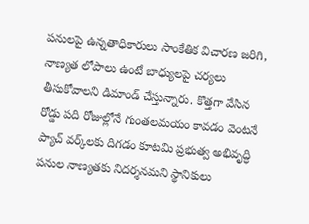పనులపై ఉన్నతాధికారులు సాంకేతిక విచారణ జరిగి, నాణ్యత లోపాలు ఉంటే బాధ్యులపై చర్యలు తీసుకోవాలని డిమాండ్‌ చేస్తున్నారు. కొత్తగా వేసిన రోడ్డు పది రోజుల్లోనే గుంతలమయం కావడం వెంటనే ప్యాచ్‌ వర్క్‌లకు దిగడం కూటమి ప్రభుత్వ అభివృద్ధి పనుల నాణ్యతకు నిదర్శనమని స్థానికులు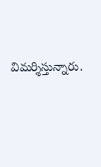విమర్శిస్తున్నారు.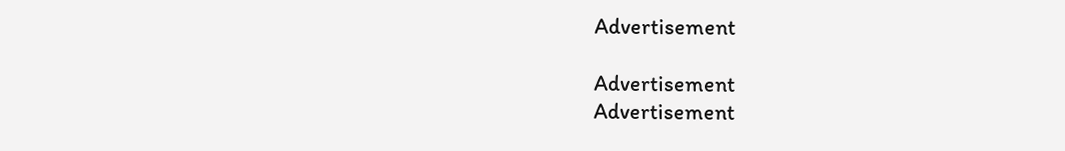Advertisement

Advertisement
Advertisement